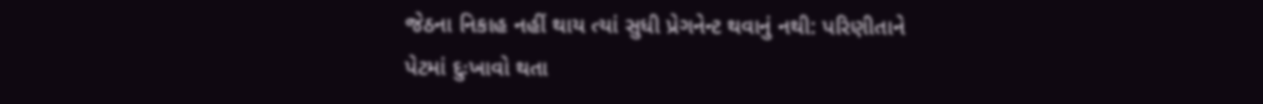જેઠના નિકાહ નહીં થાય ત્યાં સુધી પ્રેગનેન્ટ થવાનું નથી: પરિણીતાને પેટમાં દુઃખાવો થતા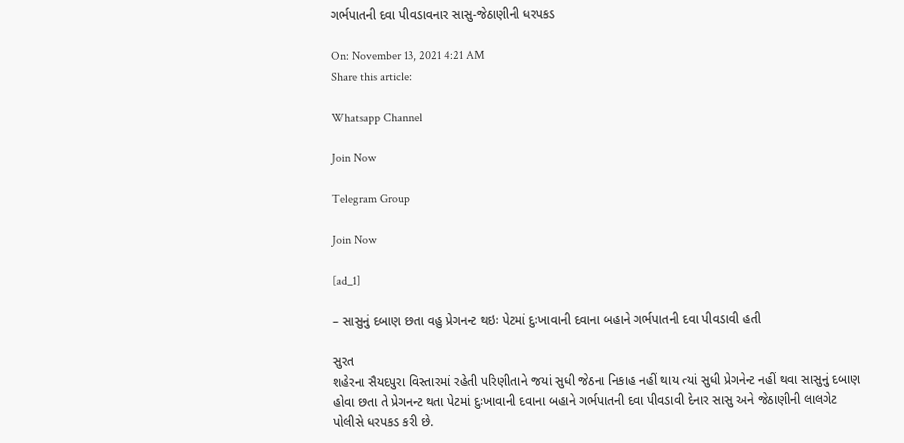ગર્ભપાતની દવા પીવડાવનાર સાસુ-જેઠાણીની ધરપકડ

On: November 13, 2021 4:21 AM
Share this article:

Whatsapp Channel

Join Now

Telegram Group

Join Now

[ad_1]

– સાસુનું દબાણ છતા વહુ પ્રેગનન્ટ થઇઃ પેટમાં દુઃખાવાની દવાના બહાને ગર્ભપાતની દવા પીવડાવી હતી

સુરત
શહેરના સૈયદપુરા વિસ્તારમાં રહેતી પરિણીતાને જયાં સુધી જેઠના નિકાહ નહીં થાય ત્યાં સુધી પ્રેગનેન્ટ નહીં થવા સાસુનું દબાણ હોવા છતા તે પ્રેગનન્ટ થતા પેટમાં દુઃખાવાની દવાના બહાને ગર્ભપાતની દવા પીવડાવી દેનાર સાસુ અને જેઠાણીની લાલગેટ પોલીસે ધરપકડ કરી છે.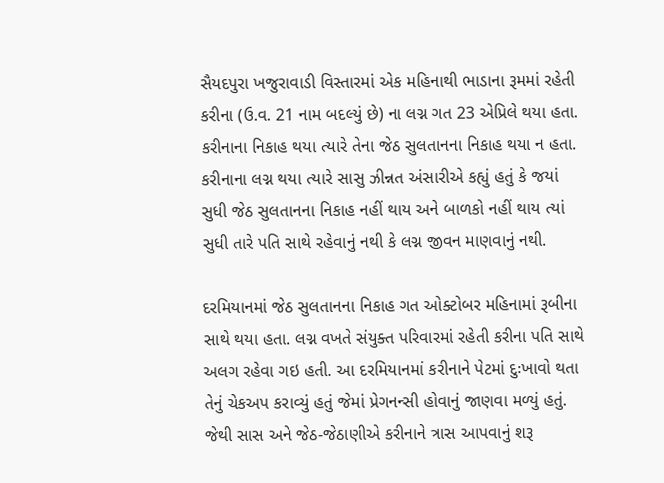સૈયદપુરા ખજુરાવાડી વિસ્તારમાં એક મહિનાથી ભાડાના રૂમમાં રહેતી કરીના (ઉ.વ. 21 નામ બદલ્યું છે) ના લગ્ન ગત 23 એપ્રિલે થયા હતા. કરીનાના નિકાહ થયા ત્યારે તેના જેઠ સુલતાનના નિકાહ થયા ન હતા. કરીનાના લગ્ન થયા ત્યારે સાસુ ઝીન્નત અંસારીએ કહ્યું હતું કે જયાં સુધી જેઠ સુલતાનના નિકાહ નહીં થાય અને બાળકો નહીં થાય ત્યાં સુધી તારે પતિ સાથે રહેવાનું નથી કે લગ્ન જીવન માણવાનું નથી.

દરમિયાનમાં જેઠ સુલતાનના નિકાહ ગત ઓક્ટોબર મહિનામાં રૂબીના સાથે થયા હતા. લગ્ન વખતે સંયુક્ત પરિવારમાં રહેતી કરીના પતિ સાથે અલગ રહેવા ગઇ હતી. આ દરમિયાનમાં કરીનાને પેટમાં દુઃખાવો થતા તેનું ચેકઅપ કરાવ્યું હતું જેમાં પ્રેગનન્સી હોવાનું જાણવા મળ્યું હતું. જેથી સાસ અને જેઠ-જેઠાણીએ કરીનાને ત્રાસ આપવાનું શરૂ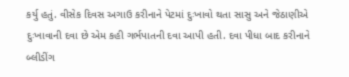કર્યુ હતું. વીસેક દિવસ અગાઉ કરીનાને પેટમાં દુઃખાવો થતા સાસુ અને જેઠાણીએ દુઃખાવાની દવા છે એમ કહી ગર્ભપાતની દવા આપી હતી. દવા પીધા બાદ કરીનાને બ્લીડીંગ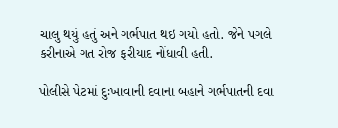ચાલુ થયું હતું અને ગર્ભપાત થઇ ગયો હતો. જેને પગલે કરીનાએ ગત રોજ ફરીયાદ નોંધાવી હતી.

પોલીસે પેટમાં દુઃખાવાની દવાના બહાને ગર્ભપાતની દવા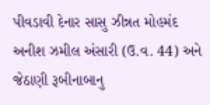પીવડાવી દેનાર સાસુ ઝીન્નત મોહમંદ અનીશ ઝમીલ અંસારી (ઉ.વ. 44) અને જેઠાણી રૂબીનાબાનુ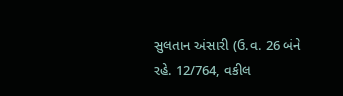સુલતાન અંસારી (ઉ.વ. 26 બંને રહે. 12/764, વકીલ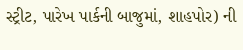સ્ટ્રીટ, પારેખ પાર્કની બાજુમાં, શાહપોર) ની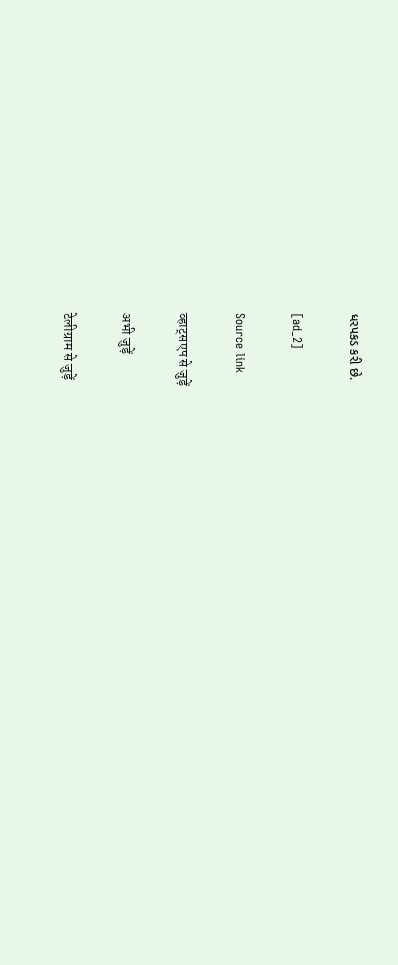ધરપકડ કરી છે.

[ad_2]

Source link

व्हाट्सएप से जुड़ें

अभी जुड़ें

टेलीग्राम से जुड़ें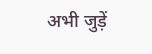अभी जुड़ें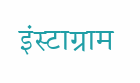इंस्टाग्राम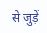से जुड़ें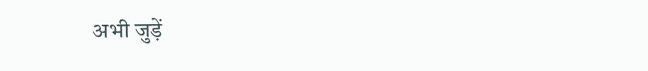अभी जुड़ें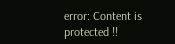error: Content is protected !!